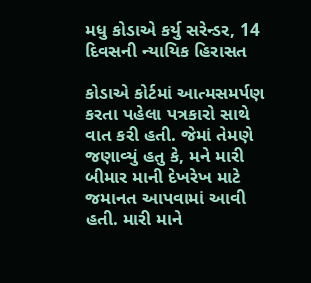મધુ કોડાએ કર્યુ સરેન્ડર, 14 દિવસની ન્યાયિક હિરાસત

કોડાએ કોર્ટમાં આત્મસમર્પણ કરતા પહેલા પત્રકારો સાથે વાત કરી હતી. જેમાં તેમણે જણાવ્યું હતુ કે, મને મારી બીમાર માની દેખરેખ માટે જમાનત આપવામાં આવી હતી. મારી માને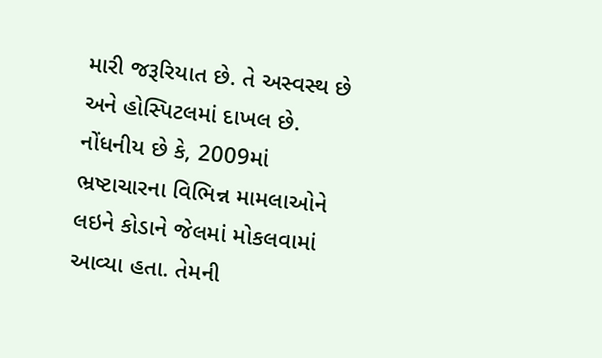મારી જરૂરિયાત છે. તે અસ્વસ્થ છે અને હોસ્પિટલમાં દાખલ છે.
નોંધનીય છે કે, 2009માં ભ્રષ્ટાચારના વિભિન્ન મામલાઓને લઇને કોડાને જેલમાં મોકલવામાં આવ્યા હતા. તેમની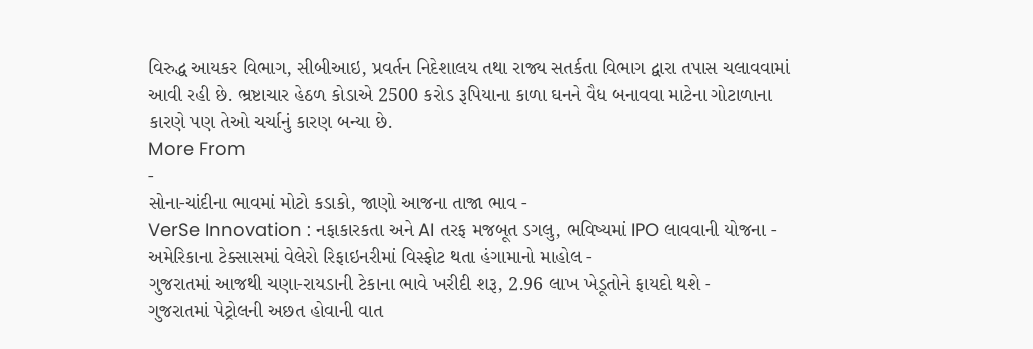વિરુદ્ધ આયકર વિભાગ, સીબીઆઇ, પ્રવર્તન નિદેશાલય તથા રાજ્ય સતર્કતા વિભાગ દ્વારા તપાસ ચલાવવામાં આવી રહી છે. ભ્રષ્ટાચાર હેઠળ કોડાએ 2500 કરોડ રૂપિયાના કાળા ઘનને વૈધ બનાવવા માટેના ગોટાળાના કારણે પણ તેઓ ચર્ચાનું કારણ બન્યા છે.
More From
-
સોના-ચાંદીના ભાવમાં મોટો કડાકો, જાણો આજના તાજા ભાવ -
VerSe Innovation : નફાકારકતા અને AI તરફ મજબૂત ડગલુ, ભવિષ્યમાં IPO લાવવાની યોજના -
અમેરિકાના ટેક્સાસમાં વેલેરો રિફાઇનરીમાં વિસ્ફોટ થતા હંગામાનો માહોલ -
ગુજરાતમાં આજથી ચણા-રાયડાની ટેકાના ભાવે ખરીદી શરૂ, 2.96 લાખ ખેડૂતોને ફાયદો થશે -
ગુજરાતમાં પેટ્રોલની અછત હોવાની વાત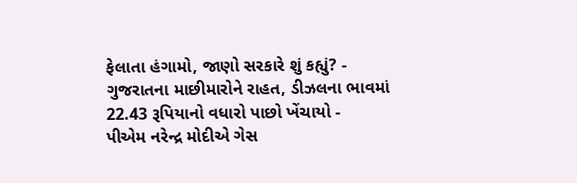ફેલાતા હંગામો, જાણો સરકારે શું કહ્યું? -
ગુજરાતના માછીમારોને રાહત, ડીઝલના ભાવમાં 22.43 રૂપિયાનો વધારો પાછો ખેંચાયો -
પીએમ નરેન્દ્ર મોદીએ ગેસ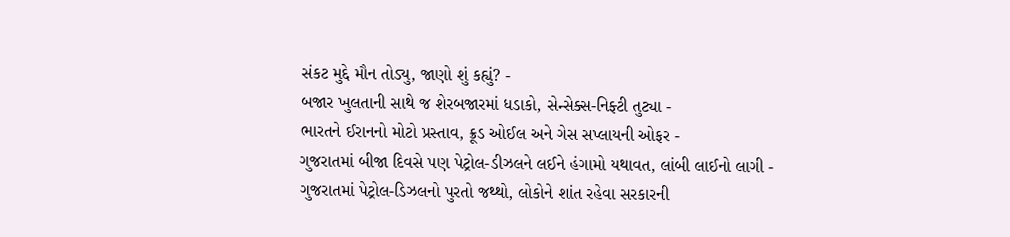સંકટ મુદ્દે મૌન તોડ્યુ, જાણો શું કહ્યું? -
બજાર ખુલતાની સાથે જ શેરબજારમાં ધડાકો, સેન્સેક્સ-નિફ્ટી તુટ્યા -
ભારતને ઈરાનનો મોટો પ્રસ્તાવ, ક્રૂડ ઓઈલ અને ગેસ સપ્લાયની ઓફર -
ગુજરાતમાં બીજા દિવસે પણ પેટ્રોલ-ડીઝલને લઈને હંગામો યથાવત, લાંબી લાઈનો લાગી -
ગુજરાતમાં પેટ્રોલ-ડિઝલનો પુરતો જથ્થો, લોકોને શાંત રહેવા સરકારની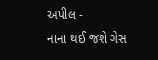અપીલ -
નાના થઈ જશે ગેસ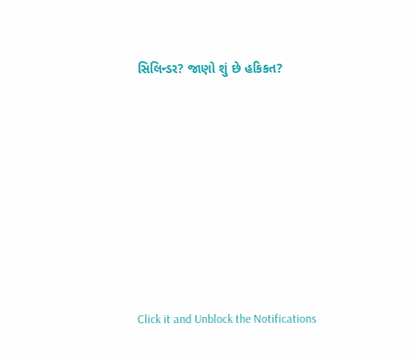સિલિન્ડર? જાણો શું છે હકિકત?










Click it and Unblock the Notifications